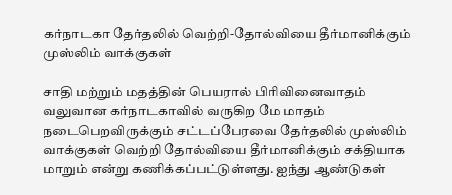கர்நாடகா தேர்தலில் வெற்றி-தோல்வியை தீர்மானிக்கும் முஸ்லிம் வாக்குகள்

சாதி மற்றும் மதத்தின் பெயரால் பிரிவினைவாதம் வலுவான கர்நாடகாவில் வருகிற மே மாதம் நடைபெறவிருக்கும் சட்டப்பேரவை தேர்தலில் முஸ்லிம் வாக்குகள் வெற்றி தோல்வியை தீர்மானிக்கும் சக்தியாக மாறும் என்று கணிக்கப்பட்டுள்ளது. ஐந்து ஆண்டுகள்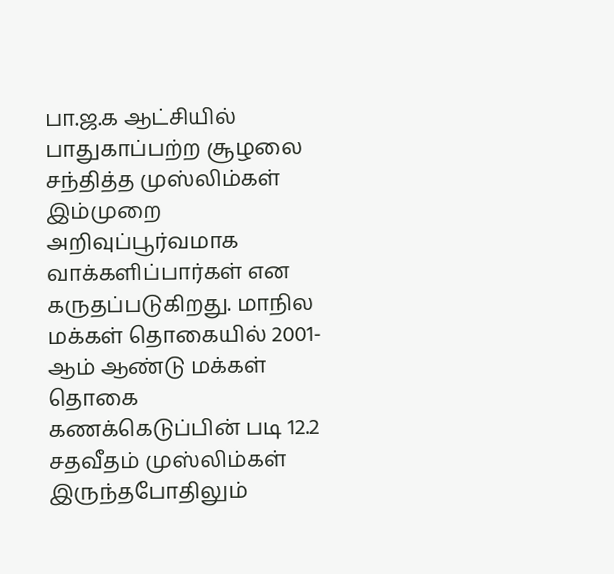பா.ஜ.க ஆட்சியில் பாதுகாப்பற்ற சூழலை சந்தித்த முஸ்லிம்கள் இம்முறை அறிவுப்பூர்வமாக வாக்களிப்பார்கள் என கருதப்படுகிறது. மாநில மக்கள் தொகையில் 2001-ஆம் ஆண்டு மக்கள் தொகை கணக்கெடுப்பின் படி 12.2 சதவீதம் முஸ்லிம்கள் இருந்தபோதிலும்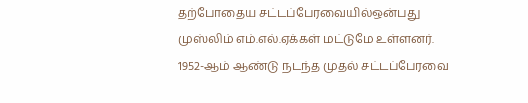தற்போதைய சட்டப்பேரவையில்ஒன்பது முஸ்லிம் எம்.எல்.ஏக்கள் மட்டுமே உள்ளனர். 1952-ஆம் ஆண்டு நடந்த முதல் சட்டப்பேரவை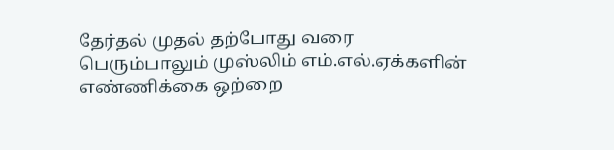தேர்தல் முதல் தற்போது வரை பெரும்பாலும் முஸ்லிம் எம்.எல்.ஏக்களின் எண்ணிக்கை ஒற்றை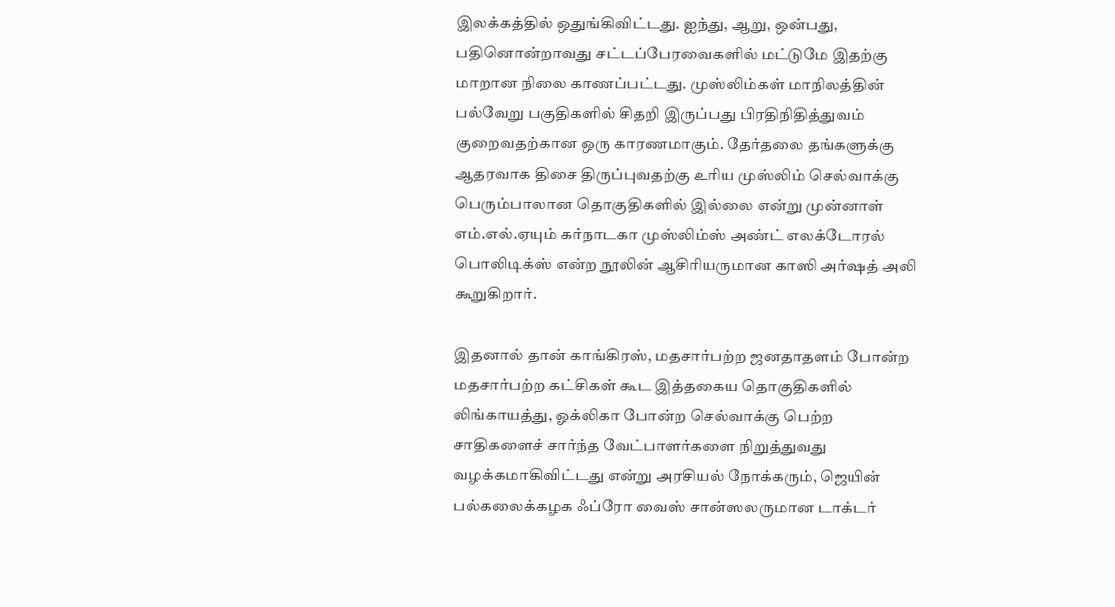இலக்கத்தில் ஒதுங்கிவிட்டது. ஐந்து, ஆறு, ஒன்பது, பதினொன்றாவது சட்டப்பேரவைகளில் மட்டுமே இதற்கு மாறான நிலை காணப்பட்டது. முஸ்லிம்கள் மாநிலத்தின் பல்வேறு பகுதிகளில் சிதறி இருப்பது பிரதிநிதித்துவம் குறைவதற்கான ஒரு காரணமாகும். தேர்தலை தங்களுக்கு ஆதரவாக திசை திருப்புவதற்கு உரிய முஸ்லிம் செல்வாக்கு பெரும்பாலான தொகுதிகளில் இல்லை என்று முன்னாள் எம்.எல்.ஏயும் கர்நாடகா முஸ்லிம்ஸ் அண்ட் எலக்டோரல் பொலிடிக்ஸ் என்ற நூலின் ஆசிரியருமான காஸி அர்ஷத் அலி கூறுகிறார்.

இதனால் தான் காங்கிரஸ், மதசார்பற்ற ஜனதாதளம் போன்ற மதசார்பற்ற கட்சிகள் கூட இத்தகைய தொகுதிகளில் லிங்காயத்து, ஓக்லிகா போன்ற செல்வாக்கு பெற்ற சாதிகளைச் சார்ந்த வேட்பாளர்களை நிறுத்துவது வழக்கமாகிவிட்டது என்று அரசியல் நோக்கரும், ஜெயின் பல்கலைக்கழக ஃப்ரோ வைஸ் சான்ஸலருமான டாக்டர்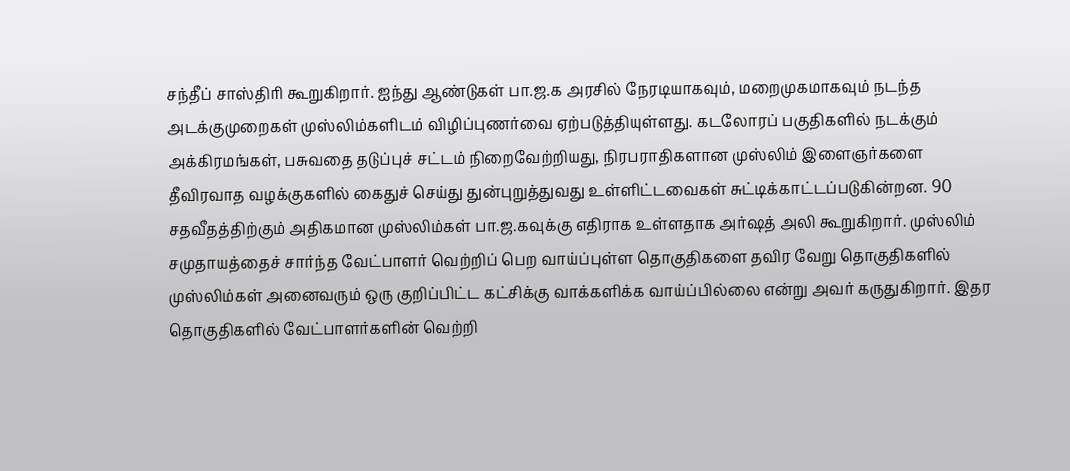சந்தீப் சாஸ்திரி கூறுகிறார். ஐந்து ஆண்டுகள் பா.ஜ.க அரசில் நேரடியாகவும், மறைமுகமாகவும் நடந்த அடக்குமுறைகள் முஸ்லிம்களிடம் விழிப்புணர்வை ஏற்படுத்தியுள்ளது. கடலோரப் பகுதிகளில் நடக்கும் அக்கிரமங்கள், பசுவதை தடுப்புச் சட்டம் நிறைவேற்றியது, நிரபராதிகளான முஸ்லிம் இளைஞர்களை தீவிரவாத வழக்குகளில் கைதுச் செய்து துன்புறுத்துவது உள்ளிட்டவைகள் சுட்டிக்காட்டப்படுகின்றன. 90 சதவீதத்திற்கும் அதிகமான முஸ்லிம்கள் பா.ஜ.கவுக்கு எதிராக உள்ளதாக அர்ஷத் அலி கூறுகிறார். முஸ்லிம் சமுதாயத்தைச் சார்ந்த வேட்பாளர் வெற்றிப் பெற வாய்ப்புள்ள தொகுதிகளை தவிர வேறு தொகுதிகளில் முஸ்லிம்கள் அனைவரும் ஒரு குறிப்பிட்ட கட்சிக்கு வாக்களிக்க வாய்ப்பில்லை என்று அவர் கருதுகிறார். இதர தொகுதிகளில் வேட்பாளர்களின் வெற்றி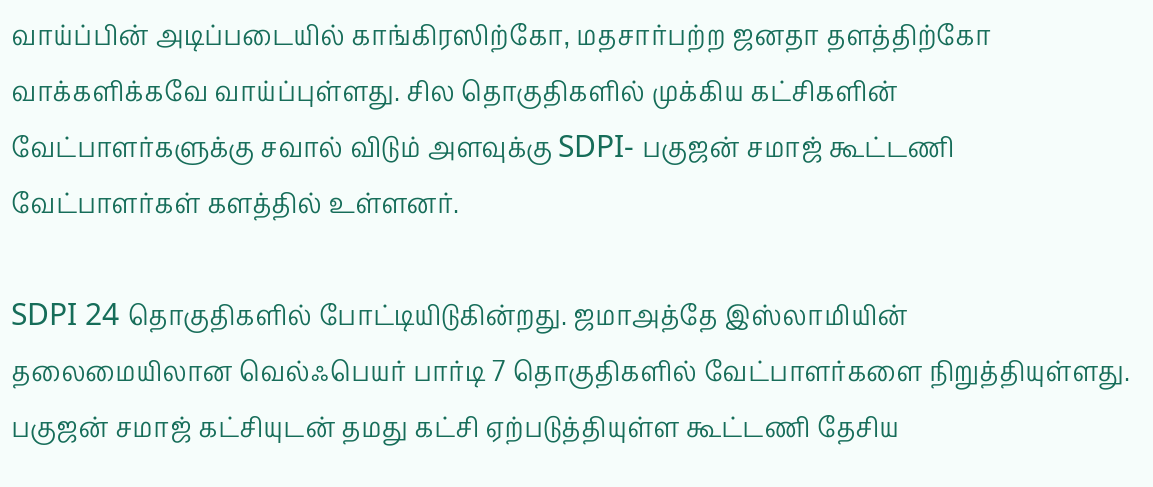வாய்ப்பின் அடிப்படையில் காங்கிரஸிற்கோ, மதசார்பற்ற ஜனதா தளத்திற்கோ வாக்களிக்கவே வாய்ப்புள்ளது. சில தொகுதிகளில் முக்கிய கட்சிகளின் வேட்பாளர்களுக்கு சவால் விடும் அளவுக்கு SDPI- பகுஜன் சமாஜ் கூட்டணி வேட்பாளர்கள் களத்தில் உள்ளனர்.

SDPI 24 தொகுதிகளில் போட்டியிடுகின்றது. ஜமாஅத்தே இஸ்லாமியின் தலைமையிலான வெல்ஃபெயர் பார்டி 7 தொகுதிகளில் வேட்பாளர்களை நிறுத்தியுள்ளது. பகுஜன் சமாஜ் கட்சியுடன் தமது கட்சி ஏற்படுத்தியுள்ள கூட்டணி தேசிய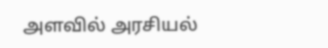அளவில் அரசியல்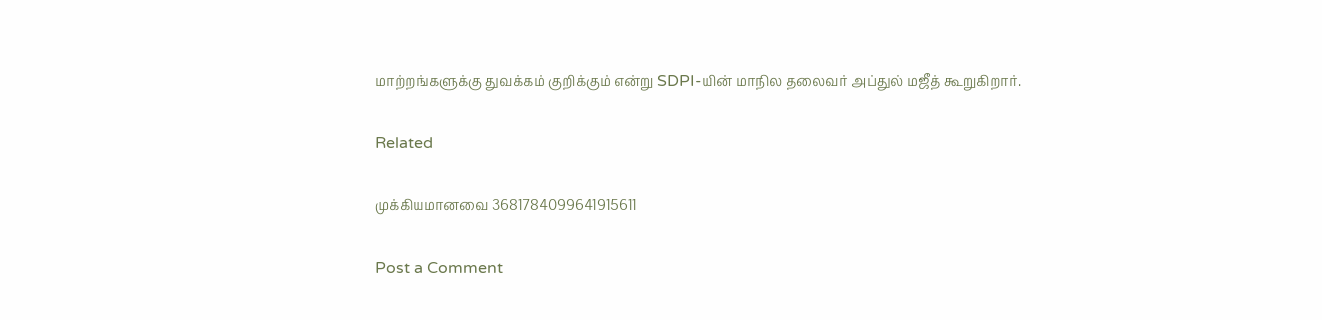மாற்றங்களுக்கு துவக்கம் குறிக்கும் என்று SDPI-யின் மாநில தலைவர் அப்துல் மஜீத் கூறுகிறார்.

Related

முக்கியமானவை 3681784099641915611

Post a Comment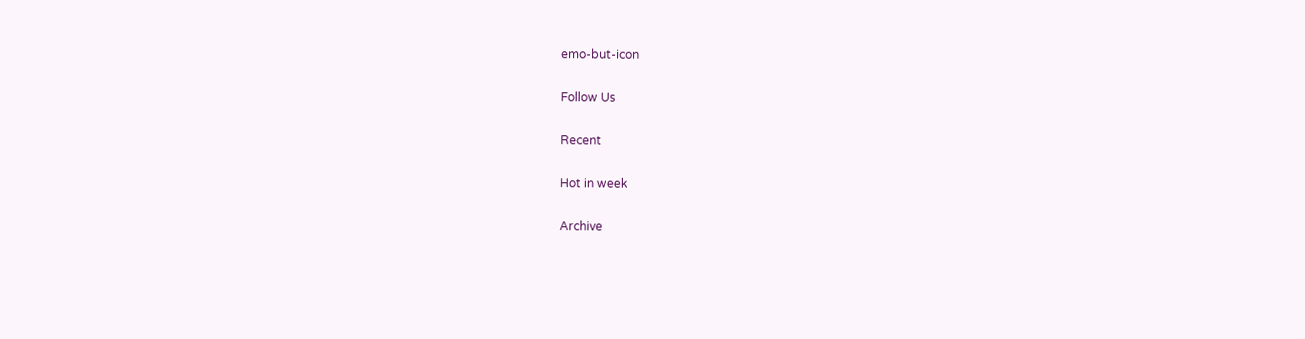emo-but-icon

Follow Us

Recent

Hot in week

Archive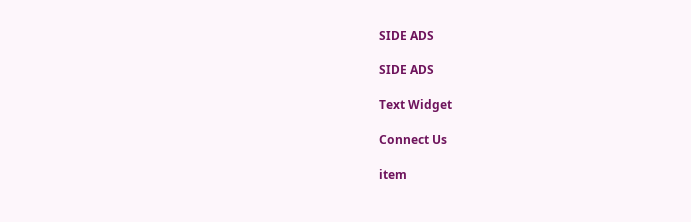SIDE ADS

SIDE ADS

Text Widget

Connect Us

item